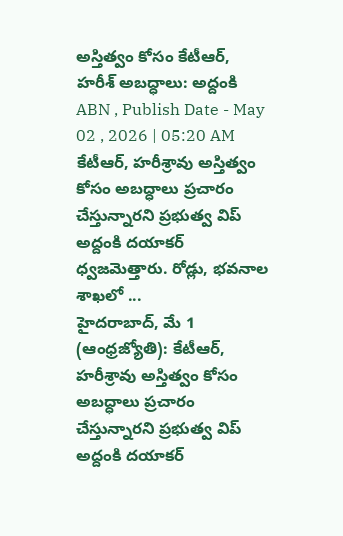అస్తిత్వం కోసం కేటీఆర్, హరీశ్ అబద్ధాలు: అద్దంకి
ABN , Publish Date - May 02 , 2026 | 05:20 AM
కేటీఆర్, హరీశ్రావు అస్తిత్వం కోసం అబద్ధాలు ప్రచారం చేస్తున్నారని ప్రభుత్వ విప్ అద్దంకి దయాకర్ ధ్వజమెత్తారు. రోడ్లు, భవనాల శాఖలో ...
హైదరాబాద్, మే 1 (ఆంధ్రజ్యోతి): కేటీఆర్, హరీశ్రావు అస్తిత్వం కోసం అబద్ధాలు ప్రచారం చేస్తున్నారని ప్రభుత్వ విప్ అద్దంకి దయాకర్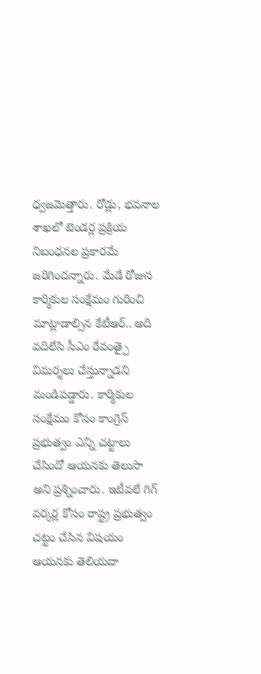ధ్వజమెత్తారు. రోడ్లు, భవనాల శాఖలో టెండర్ల ప్రక్రియ నిబంధనల ప్రకారమే జరిగిందన్నారు. మేడే రోజున కార్మికుల సంక్షేమం గురించి మాట్లాడాల్సిన కేటీఆర్.. అది వదిలేసి సీఎం రేవంత్పై విమర్శలు చేస్తున్నాడని మండిపడ్డారు. కార్మికుల సంక్షేమం కోసం కాంగ్రెస్ ప్రభుత్వం ఎన్ని చట్టాలు చేసిందో ఆయనకు తెలుసా అని ప్రశ్నించారు. ఇటీవలే గిగ్ వర్కర్ల కోసం రాష్ట్ర ప్రభుత్వం చట్టం చేసిన విషయం ఆయనకు తెలియదా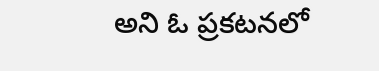అని ఓ ప్రకటనలో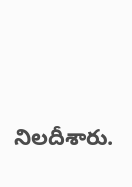నిలదీశారు.